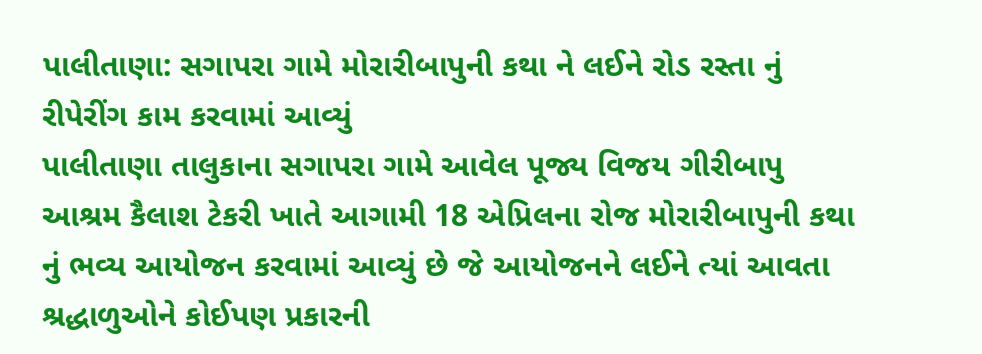પાલીતાણા: સગાપરા ગામે મોરારીબાપુની કથા ને લઈને રોડ રસ્તા નું રીપેરીંગ કામ કરવામાં આવ્યું
પાલીતાણા તાલુકાના સગાપરા ગામે આવેલ પૂજ્ય વિજય ગીરીબાપુ આશ્રમ કૈલાશ ટેકરી ખાતે આગામી 18 એપ્રિલના રોજ મોરારીબાપુની કથા નું ભવ્ય આયોજન કરવામાં આવ્યું છે જે આયોજનને લઈને ત્યાં આવતા શ્રદ્ધાળુઓને કોઈપણ પ્રકારની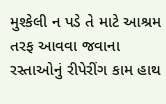મુશ્કેલી ન પડે તે માટે આશ્રમ તરફ આવવા જવાના રસ્તાઓનું રીપેરીંગ કામ હાથ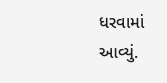ધરવામાં આવ્યું.